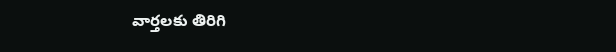వార్తలకు తిరిగి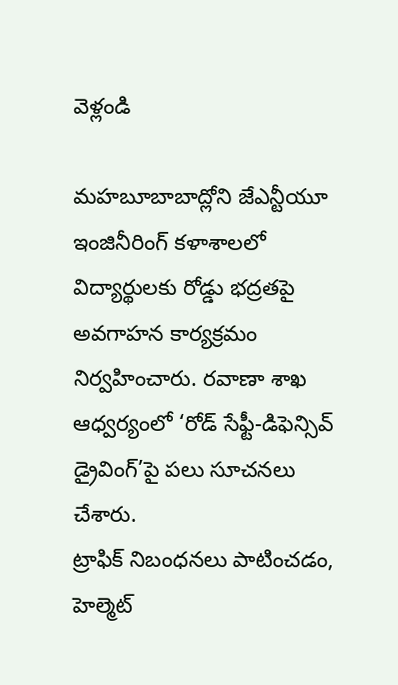వెళ్లండి

మహబూబాబాద్లోని జేఎన్టీయూ ఇంజినీరింగ్ కళాశాలలో విద్యార్థులకు రోడ్డు భద్రతపై అవగాహన కార్యక్రమం నిర్వహించారు. రవాణా శాఖ ఆధ్వర్యంలో ‘రోడ్ సేఫ్టీ-డిఫెన్సివ్ డ్రైవింగ్’పై పలు సూచనలు చేశారు.
ట్రాఫిక్ నిబంధనలు పాటించడం, హెల్మెట్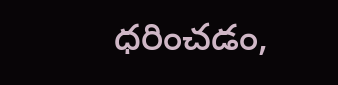ధరించడం,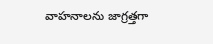వాహనాలను జాగ్రత్తగా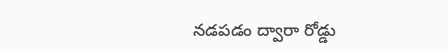నడపడం ద్వారా రోడ్డు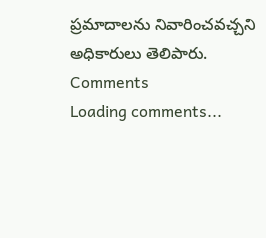ప్రమాదాలను నివారించవచ్చని అధికారులు తెలిపారు.
Comments
Loading comments...